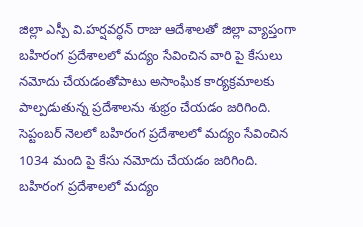జిల్లా ఎస్పీ వి.హర్షవర్ధన్ రాజు ఆదేశాలతో జిల్లా వ్యాప్తంగా బహిరంగ ప్రదేశాలలో మద్యం సేవించిన వారి పై కేసులు నమోదు చేయడంతోపాటు అసాంఘిక కార్యక్రమాలకు పాల్పడుతున్న ప్రదేశాలను శుభ్రం చేయడం జరిగింది.
సెప్టంబర్ నెలలో బహిరంగ ప్రదేశాలలో మద్యం సేవించిన 1034 మంది పై కేసు నమోదు చేయడం జరిగింది.
బహిరంగ ప్రదేశాలలో మద్యం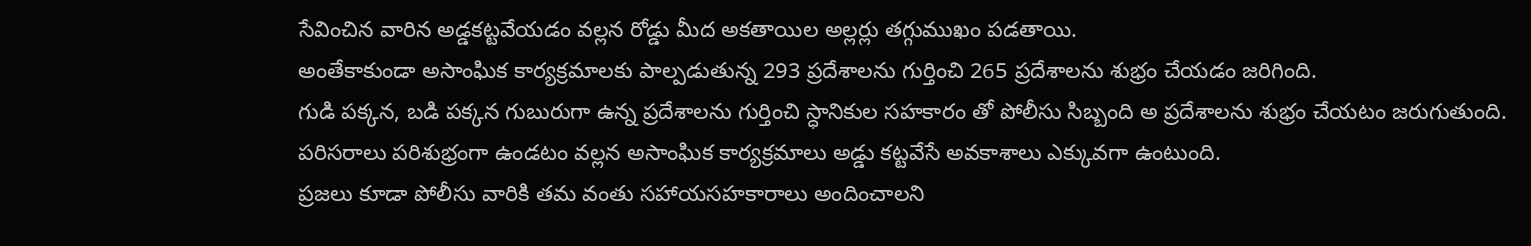సేవించిన వారిన అడ్డకట్టవేయడం వల్లన రోడ్డు మీద అకతాయిల అల్లర్లు తగ్గుముఖం పడతాయి.
అంతేకాకుండా అసాంఘిక కార్యక్రమాలకు పాల్పడుతున్న 293 ప్రదేశాలను గుర్తించి 265 ప్రదేశాలను శుభ్రం చేయడం జరిగింది.
గుడి పక్కన, బడి పక్కన గుబురుగా ఉన్న ప్రదేశాలను గుర్తించి స్ధానికుల సహకారం తో పోలీసు సిబ్బంది అ ప్రదేశాలను శుభ్రం చేయటం జరుగుతుంది.
పరిసరాలు పరిశుభ్రంగా ఉండటం వల్లన అసాంఘిక కార్యక్రమాలు అడ్డు కట్టవేసే అవకాశాలు ఎక్కువగా ఉంటుంది.
ప్రజలు కూడా పోలీసు వారికి తమ వంతు సహాయసహకారాలు అందించాలని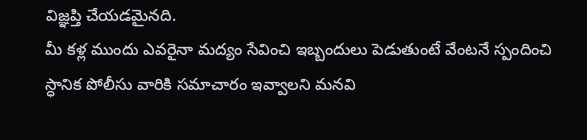విజ్ఞప్తి చేయడమైనది.
మీ కళ్ల ముందు ఎవరైనా మద్యం సేవించి ఇబ్బందులు పెడుతుంటే వేంటనే స్పందించి స్ధానిక పోలీసు వారికి సమాచారం ఇవ్వాలని మనవి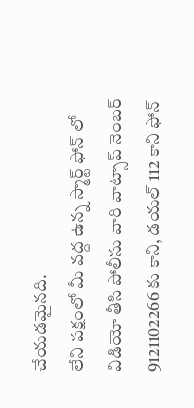చేయడమైనది.
లేని పక్షంలో మీ వద్ద ఉన్న స్మార్ట్ ఫోన్ లో విడియో తీసి పోలీసు వారి వాట్సాప్ నెంబర్ 9121102266 కు కాని, డయల్ 112 కాని ఫోన్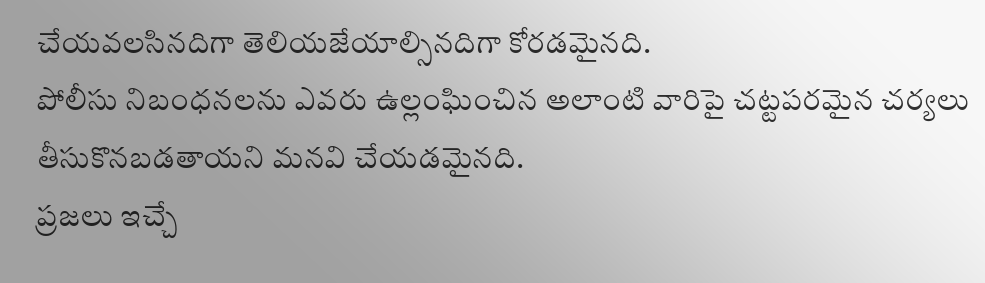చేయవలసినదిగా తెలియజేయాల్సినదిగా కోరడమైనది.
పోలీసు నిబంధనలను ఎవరు ఉల్లంఘించిన అలాంటి వారిపై చట్టపరమైన చర్యలు తీసుకొనబడతాయని మనవి చేయడమైనది.
ప్రజలు ఇచ్చే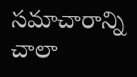సమాచారాన్ని చాలా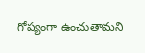గోప్యంగా ఉంచుతామని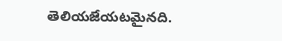తెలియజేయటమైనది.